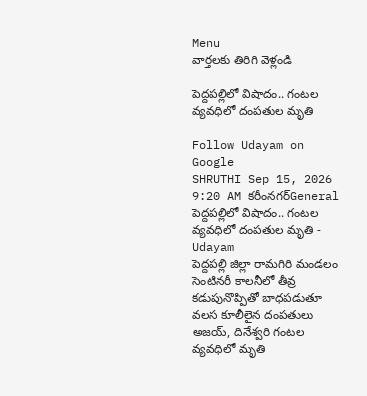Menu
వార్తలకు తిరిగి వెళ్లండి

పెద్దపల్లిలో విషాదం.. గంటల వ్యవధిలో దంపతుల మృతి

Follow Udayam on Google
SHRUTHI Sep 15, 2026 9:20 AM కరీంనగర్General
పెద్దపల్లిలో విషాదం.. గంటల వ్యవధిలో దంపతుల మృతి - Udayam
పెద్దపల్లి జిల్లా రామగిరి మండలం సెంటినరీ కాలనీలో తీవ్ర కడుపునొప్పితో బాధపడుతూ వలస కూలీలైన దంపతులు అజయ్, దినేశ్వరి గంటల వ్యవధిలో మృతి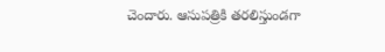చెందారు. ఆసుపత్రికి తరలిస్తుండగా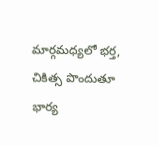మార్గమధ్యలో భర్త, చికిత్స పొందుతూ భార్య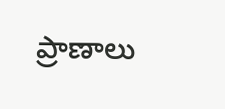ప్రాణాలు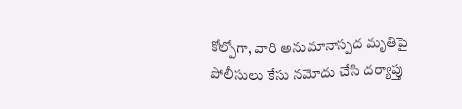కోల్పోగా, వారి అనుమానాస్పద మృతిపై పోలీసులు కేసు నమోదు చేసి దర్యాప్తు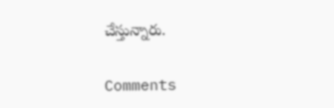చేస్తున్నారు.

Comments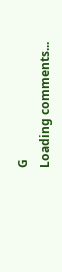G
Loading comments...